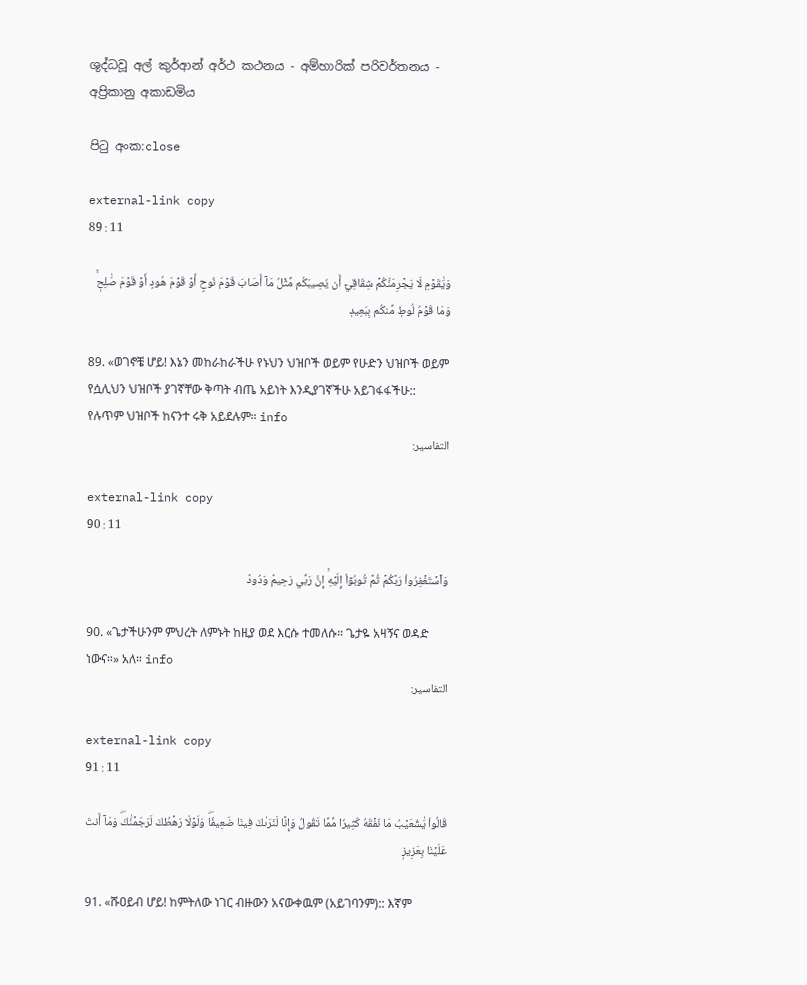ශුද්ධවූ අල් කුර්ආන් අර්ථ කථනය - අම්හාරික් පරිවර්තනය - අප්‍රිකානු අකාඩමිය

පිටු අංක:close

external-link copy
89 : 11

وَيَٰقَوۡمِ لَا يَجۡرِمَنَّكُمۡ شِقَاقِيٓ أَن يُصِيبَكُم مِّثۡلُ مَآ أَصَابَ قَوۡمَ نُوحٍ أَوۡ قَوۡمَ هُودٍ أَوۡ قَوۡمَ صَٰلِحٖۚ وَمَا قَوۡمُ لُوطٖ مِّنكُم بِبَعِيدٖ

89. «ወገኖቼ ሆይ! እኔን መከራከራችሁ የኑህን ህዝቦች ወይም የሁድን ህዝቦች ወይም የሷሊህን ህዝቦች ያገኛቸው ቅጣት ብጤ አይነት እንዲያገኛችሁ አይገፋፋችሁ:: የሉጥም ህዝቦች ከናንተ ሩቅ አይደሉም። info
التفاسير:

external-link copy
90 : 11

وَٱسۡتَغۡفِرُواْ رَبَّكُمۡ ثُمَّ تُوبُوٓاْ إِلَيۡهِۚ إِنَّ رَبِّي رَحِيمٞ وَدُودٞ

90. «ጌታችሁንም ምህረት ለምኑት ከዚያ ወደ እርሱ ተመለሱ። ጌታዬ አዛኝና ወዳድ ነውና።» አለ። info
التفاسير:

external-link copy
91 : 11

قَالُواْ يَٰشُعَيۡبُ مَا نَفۡقَهُ كَثِيرٗا مِّمَّا تَقُولُ وَإِنَّا لَنَرَىٰكَ فِينَا ضَعِيفٗاۖ وَلَوۡلَا رَهۡطُكَ لَرَجَمۡنَٰكَۖ وَمَآ أَنتَ عَلَيۡنَا بِعَزِيزٖ

91. «ሹዐይብ ሆይ! ከምትለው ነገር ብዙውን አናውቀዉም (አይገባንም):: እኛም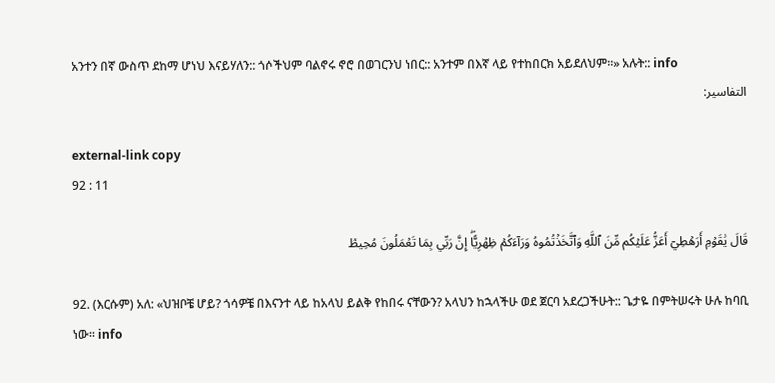አንተን በኛ ውስጥ ደከማ ሆነህ እናይሃለን:: ጎሶችህም ባልኖሩ ኖሮ በወገርንህ ነበር:: አንተም በእኛ ላይ የተከበርክ አይደለህም።» አሉት:: info
التفاسير:

external-link copy
92 : 11

قَالَ يَٰقَوۡمِ أَرَهۡطِيٓ أَعَزُّ عَلَيۡكُم مِّنَ ٱللَّهِ وَٱتَّخَذۡتُمُوهُ وَرَآءَكُمۡ ظِهۡرِيًّاۖ إِنَّ رَبِّي بِمَا تَعۡمَلُونَ مُحِيطٞ

92. (እርሱም) አለ: «ህዝቦቼ ሆይ? ጎሳዎቼ በእናንተ ላይ ከአላህ ይልቅ የከበሩ ናቸውን? አላህን ከኋላችሁ ወደ ጀርባ አደረጋችሁት:: ጌታዬ በምትሠሩት ሁሉ ከባቢ ነው። info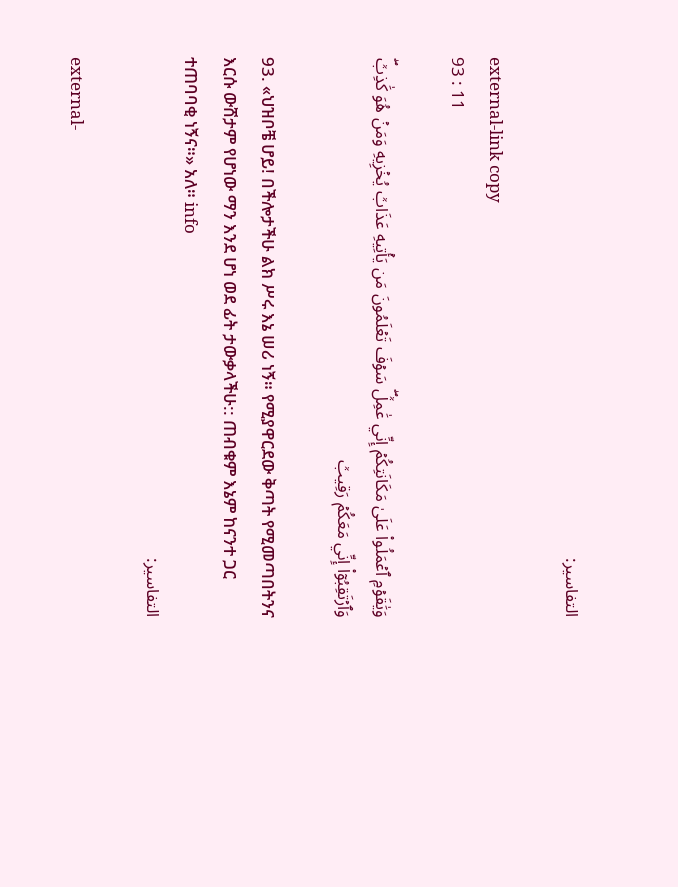التفاسير:

external-link copy
93 : 11

وَيَٰقَوۡمِ ٱعۡمَلُواْ عَلَىٰ مَكَانَتِكُمۡ إِنِّي عَٰمِلٞۖ سَوۡفَ تَعۡلَمُونَ مَن يَأۡتِيهِ عَذَابٞ يُخۡزِيهِ وَمَنۡ هُوَ كَٰذِبٞۖ وَٱرۡتَقِبُوٓاْ إِنِّي مَعَكُمۡ رَقِيبٞ

93. «ህዝቦቼ ሆይ! በችሎታችሁ ልክ ሥሩ እኔ ሠሪ ነኝ። የሚያዋርደው ቅጣት የሚመጣበትንና እርሱ ውሸታም የሆነው ማን እንደ ሆነ ወደ ፊት ታውቃላችሁ:: ጠብቁም እኔም ከናንተ ጋር ተጠባባቂ ነኝና።» አለ። info
التفاسير:

external-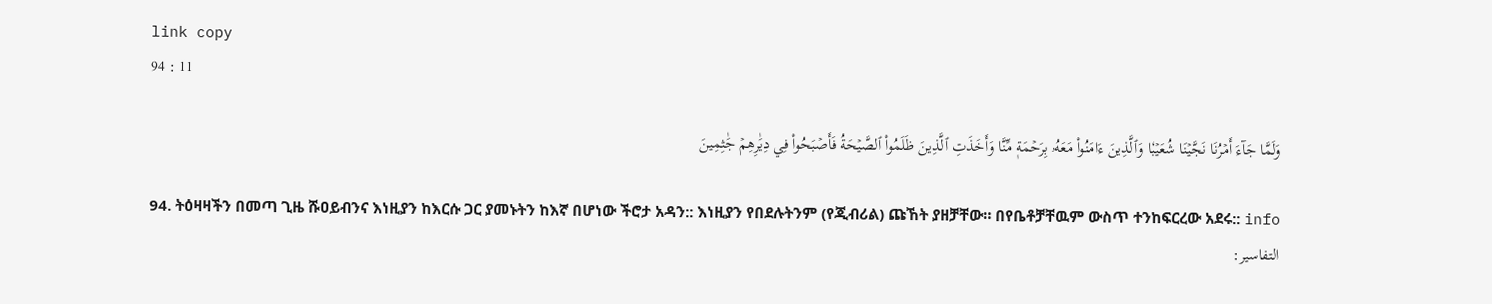link copy
94 : 11

وَلَمَّا جَآءَ أَمۡرُنَا نَجَّيۡنَا شُعَيۡبٗا وَٱلَّذِينَ ءَامَنُواْ مَعَهُۥ بِرَحۡمَةٖ مِّنَّا وَأَخَذَتِ ٱلَّذِينَ ظَلَمُواْ ٱلصَّيۡحَةُ فَأَصۡبَحُواْ فِي دِيَٰرِهِمۡ جَٰثِمِينَ

94. ትዕዛዛችን በመጣ ጊዜ ሹዐይብንና እነዚያን ከእርሱ ጋር ያመኑትን ከእኛ በሆነው ችሮታ አዳን:: እነዚያን የበደሉትንም (የጂብሪል) ጩኸት ያዘቻቸው። በየቤቶቻቸዉም ውስጥ ተንከፍርረው አደሩ:: info
التفاسير: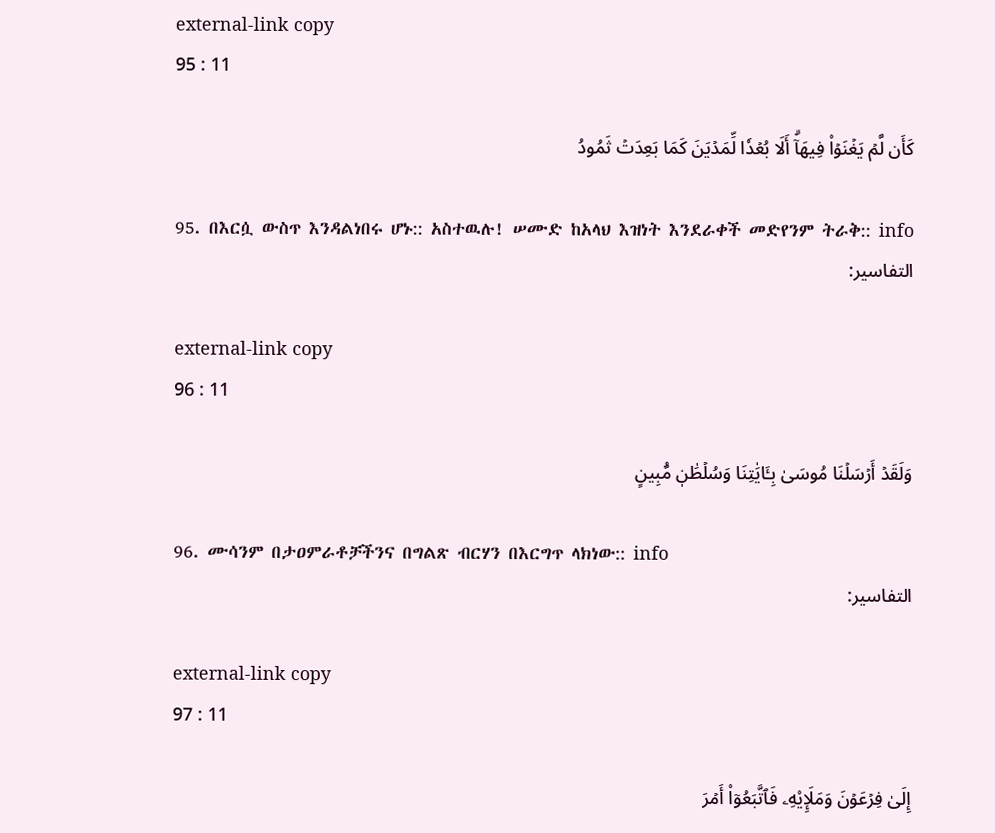external-link copy
95 : 11

كَأَن لَّمۡ يَغۡنَوۡاْ فِيهَآۗ أَلَا بُعۡدٗا لِّمَدۡيَنَ كَمَا بَعِدَتۡ ثَمُودُ

95. በእርሷ ውስጥ እንዳልነበሩ ሆኑ:: አስተዉሉ! ሠሙድ ከአላህ እዝነት እንደራቀች መድየንም ትራቅ:: info
التفاسير:

external-link copy
96 : 11

وَلَقَدۡ أَرۡسَلۡنَا مُوسَىٰ بِـَٔايَٰتِنَا وَسُلۡطَٰنٖ مُّبِينٍ

96. ሙሳንም በታዐምራቶቻችንና በግልጽ ብርሃን በእርግጥ ላክነው:: info
التفاسير:

external-link copy
97 : 11

إِلَىٰ فِرۡعَوۡنَ وَمَلَإِيْهِۦ فَٱتَّبَعُوٓاْ أَمۡرَ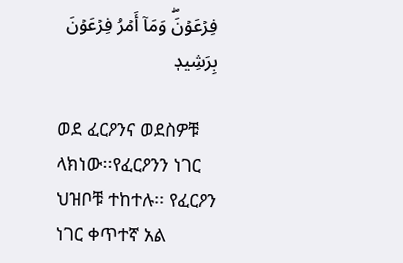فِرۡعَوۡنَۖ وَمَآ أَمۡرُ فِرۡعَوۡنَ بِرَشِيدٖ

ወደ ፈርዖንና ወደስዎቹ ላክነው፡፡የፈርዖንን ነገር ህዝቦቹ ተከተሉ፡፡ የፈርዖን ነገር ቀጥተኛ አል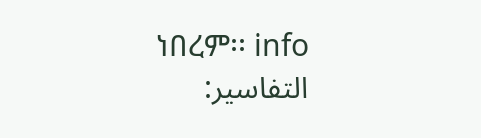ነበረም፡፡ info
التفاسير: